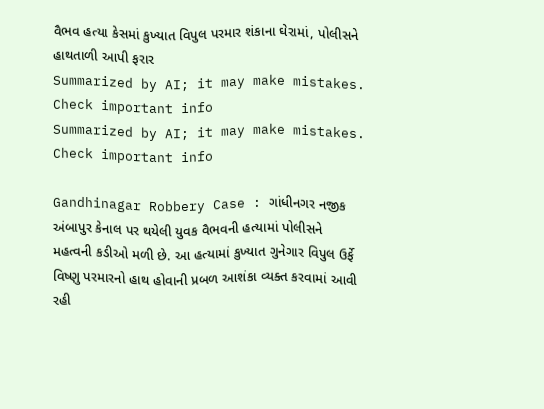વૈભવ હત્યા કેસમાં કુખ્યાત વિપુલ પરમાર શંકાના ઘેરામાં, પોલીસને હાથતાળી આપી ફરાર
Summarized by AI; it may make mistakes. Check important info
Summarized by AI; it may make mistakes. Check important info

Gandhinagar Robbery Case : ગાંધીનગર નજીક અંબાપુર કેનાલ પર થયેલી યુવક વૈભવની હત્યામાં પોલીસને મહત્વની કડીઓ મળી છે. આ હત્યામાં કુખ્યાત ગુનેગાર વિપુલ ઉર્ફે વિષ્ણુ પરમારનો હાથ હોવાની પ્રબળ આશંકા વ્યક્ત કરવામાં આવી રહી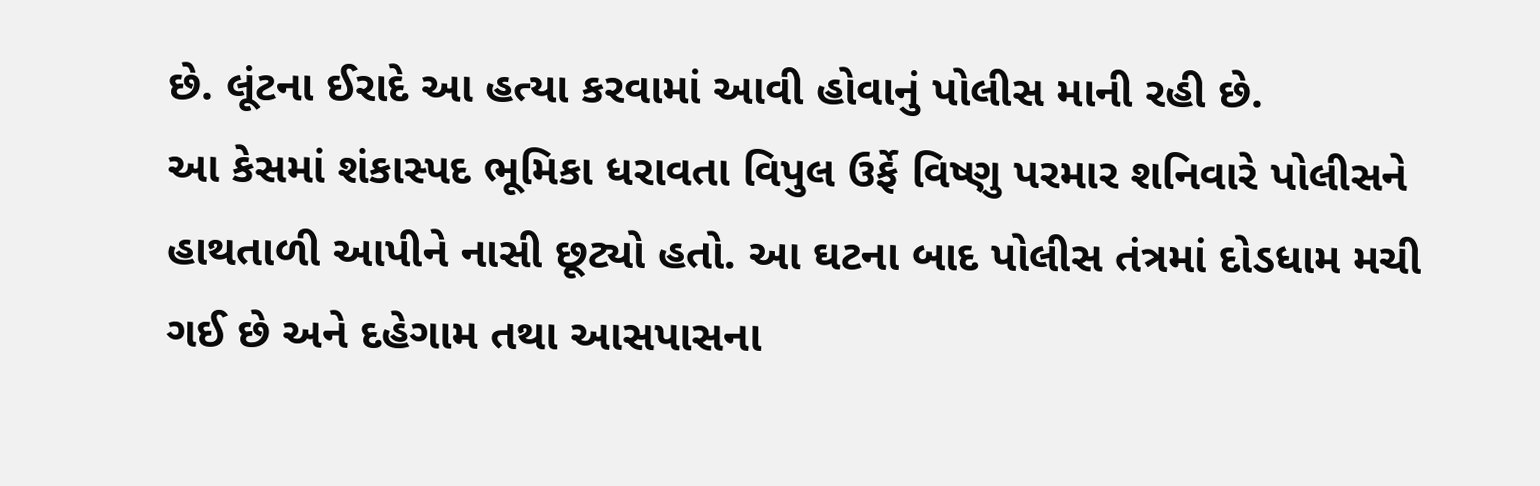છે. લૂંટના ઈરાદે આ હત્યા કરવામાં આવી હોવાનું પોલીસ માની રહી છે.
આ કેસમાં શંકાસ્પદ ભૂમિકા ધરાવતા વિપુલ ઉર્ફે વિષ્ણુ પરમાર શનિવારે પોલીસને હાથતાળી આપીને નાસી છૂટ્યો હતો. આ ઘટના બાદ પોલીસ તંત્રમાં દોડધામ મચી ગઈ છે અને દહેગામ તથા આસપાસના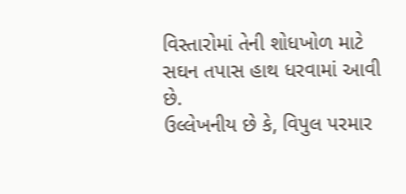વિસ્તારોમાં તેની શોધખોળ માટે સઘન તપાસ હાથ ધરવામાં આવી છે.
ઉલ્લેખનીય છે કે, વિપુલ પરમાર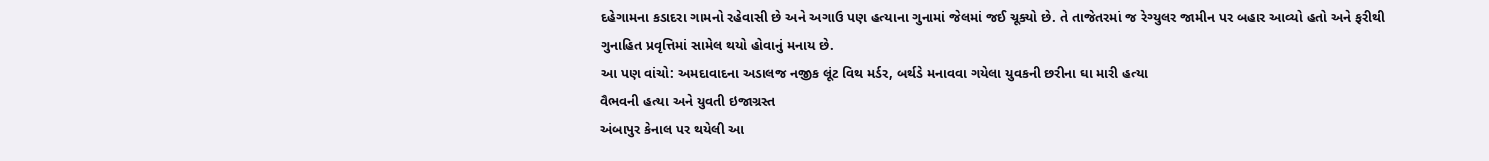દહેગામના કડાદરા ગામનો રહેવાસી છે અને અગાઉ પણ હત્યાના ગુનામાં જેલમાં જઈ ચૂક્યો છે. તે તાજેતરમાં જ રેગ્યુલર જામીન પર બહાર આવ્યો હતો અને ફરીથી ગુનાહિત પ્રવૃત્તિમાં સામેલ થયો હોવાનું મનાય છે.
આ પણ વાંચો: અમદાવાદના અડાલજ નજીક લૂંટ વિથ મર્ડર, બર્થડે મનાવવા ગયેલા યુવકની છરીના ઘા મારી હત્યા
વૈભવની હત્યા અને યુવતી ઇજાગ્રસ્ત
અંબાપુર કેનાલ પર થયેલી આ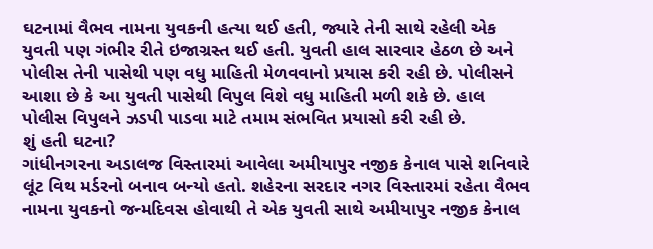ઘટનામાં વૈભવ નામના યુવકની હત્યા થઈ હતી, જ્યારે તેની સાથે રહેલી એક યુવતી પણ ગંભીર રીતે ઇજાગ્રસ્ત થઈ હતી. યુવતી હાલ સારવાર હેઠળ છે અને પોલીસ તેની પાસેથી પણ વધુ માહિતી મેળવવાનો પ્રયાસ કરી રહી છે. પોલીસને આશા છે કે આ યુવતી પાસેથી વિપુલ વિશે વધુ માહિતી મળી શકે છે. હાલ પોલીસ વિપુલને ઝડપી પાડવા માટે તમામ સંભવિત પ્રયાસો કરી રહી છે.
શું હતી ઘટના?
ગાંધીનગરના અડાલજ વિસ્તારમાં આવેલા અમીયાપુર નજીક કેનાલ પાસે શનિવારે લૂંટ વિથ મર્ડરનો બનાવ બન્યો હતો. શહેરના સરદાર નગર વિસ્તારમાં રહેતા વૈભવ નામના યુવકનો જન્મદિવસ હોવાથી તે એક યુવતી સાથે અમીયાપુર નજીક કેનાલ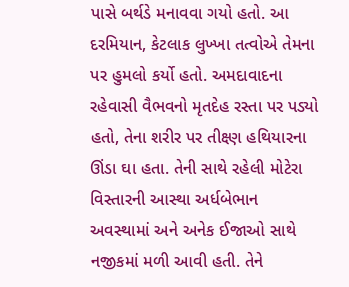પાસે બર્થડે મનાવવા ગયો હતો. આ દરમિયાન, કેટલાક લુખ્ખા તત્વોએ તેમના પર હુમલો કર્યો હતો. અમદાવાદના રહેવાસી વૈભવનો મૃતદેહ રસ્તા પર પડ્યો હતો, તેના શરીર પર તીક્ષ્ણ હથિયારના ઊંડા ઘા હતા. તેની સાથે રહેલી મોટેરા વિસ્તારની આસ્થા અર્ધબેભાન અવસ્થામાં અને અનેક ઈજાઓ સાથે નજીકમાં મળી આવી હતી. તેને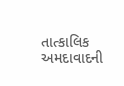તાત્કાલિક અમદાવાદની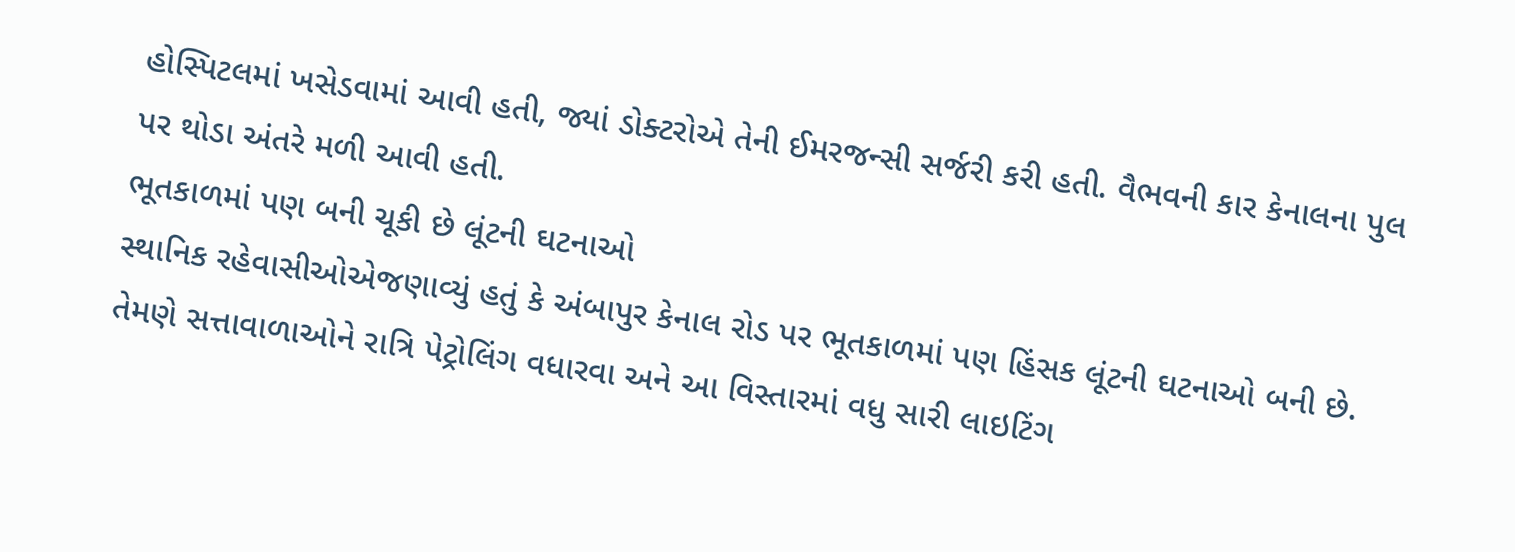હોસ્પિટલમાં ખસેડવામાં આવી હતી, જ્યાં ડોક્ટરોએ તેની ઈમરજન્સી સર્જરી કરી હતી. વૈભવની કાર કેનાલના પુલ પર થોડા અંતરે મળી આવી હતી.
ભૂતકાળમાં પણ બની ચૂકી છે લૂંટની ઘટનાઓ
સ્થાનિક રહેવાસીઓએજણાવ્યું હતું કે અંબાપુર કેનાલ રોડ પર ભૂતકાળમાં પણ હિંસક લૂંટની ઘટનાઓ બની છે. તેમણે સત્તાવાળાઓને રાત્રિ પેટ્રોલિંગ વધારવા અને આ વિસ્તારમાં વધુ સારી લાઇટિંગ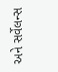અને સર્વેલન્સ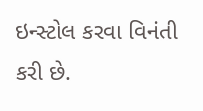ઇન્સ્ટોલ કરવા વિનંતી કરી છે.